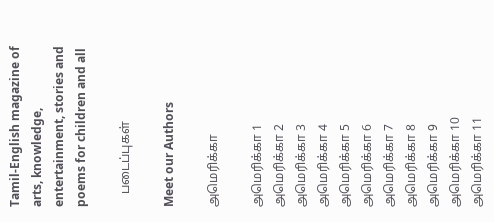Tamil-English magazine of arts, knowledge, entertainment, stories and poems for children and all

    படைப்புகள்

Meet our Authors

அமெரிக்கா

அமெரிக்கா 1
அமெரிக்கா 2
அமெரிக்கா 3
அமெரிக்கா 4
அமெரிக்கா 5
அமெரிக்கா 6
அமெரிக்கா 7
அமெரிக்கா 8
அமெரிக்கா 9
அமெரிக்கா 10
அமெரிக்கா 11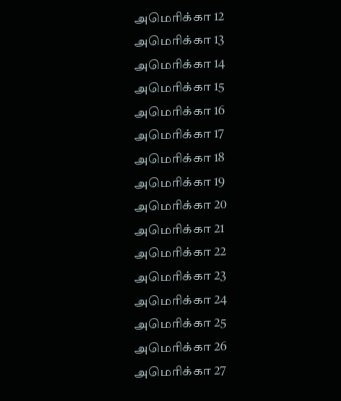அமெரிக்கா 12
அமெரிக்கா 13
அமெரிக்கா 14
அமெரிக்கா 15
அமெரிக்கா 16
அமெரிக்கா 17
அமெரிக்கா 18
அமெரிக்கா 19
அமெரிக்கா 20
அமெரிக்கா 21
அமெரிக்கா 22
அமெரிக்கா 23
அமெரிக்கா 24
அமெரிக்கா 25
அமெரிக்கா 26
அமெரிக்கா 27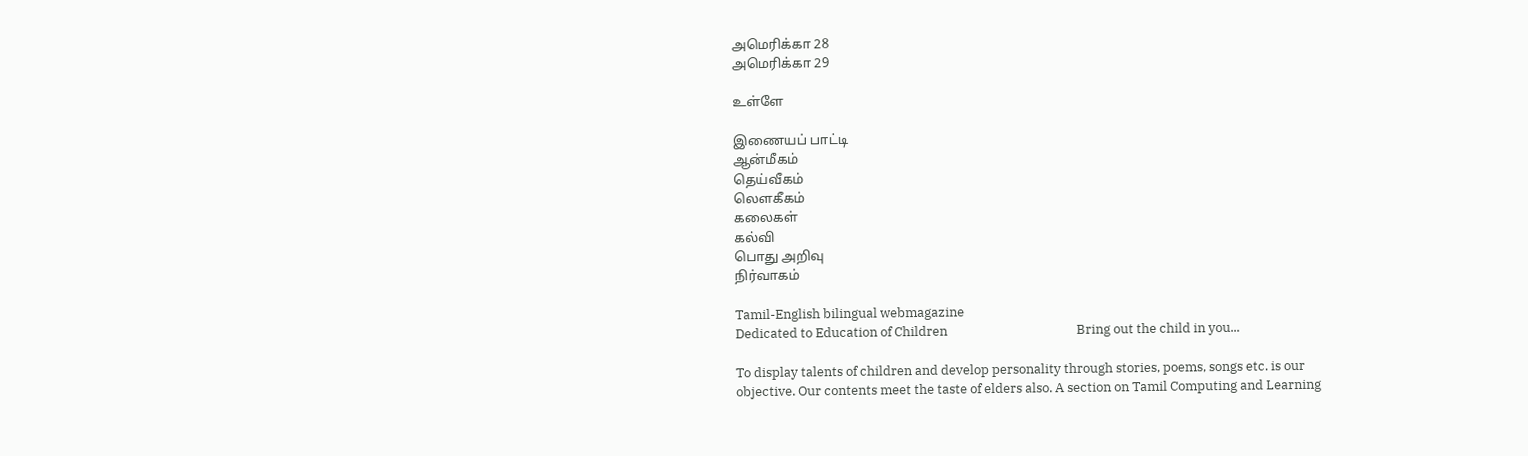அமெரிக்கா 28
அமெரிக்கா 29

உள்ளே

இணையப் பாட்டி
ஆன்மீகம்
தெய்வீகம்
லௌகீகம்
கலைகள்
கல்வி
பொது அறிவு
நிர்வாகம்

Tamil-English bilingual webmagazine
Dedicated to Education of Children                                           Bring out the child in you...

To display talents of children and develop personality through stories, poems, songs etc. is our objective. Our contents meet the taste of elders also. A section on Tamil Computing and Learning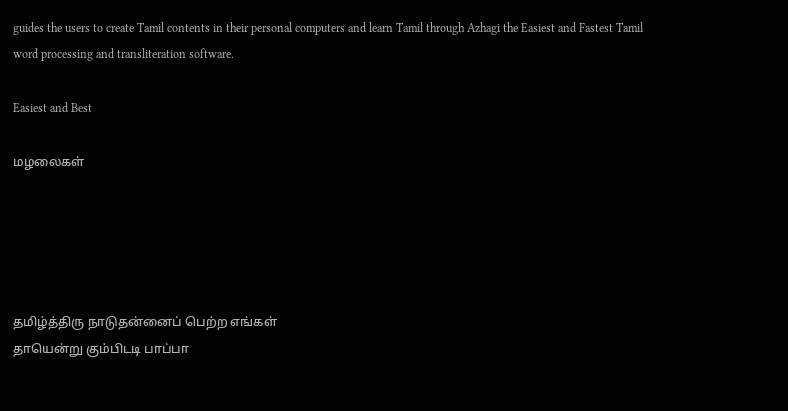guides the users to create Tamil contents in their personal computers and learn Tamil through Azhagi the Easiest and Fastest Tamil word processing and transliteration software.

Easiest and Best

மழலைகள்





தமிழ்த்திரு நாடுதன்னைப் பெற்ற எங்கள்
தாயென்று கும்பிடடி பாப்பா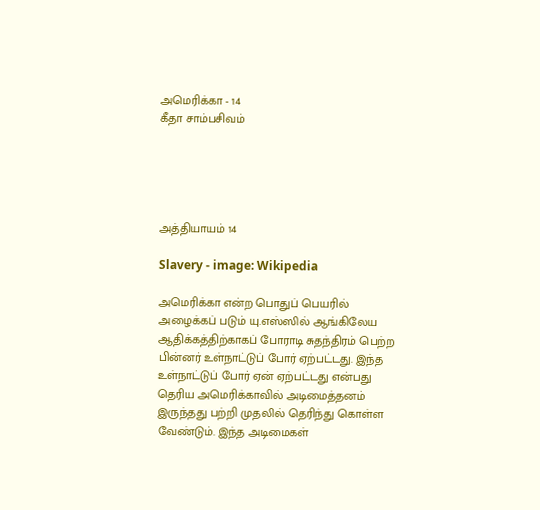அமெரிக்கா - 14
கீதா சாம்பசிவம்





அத்தியாயம் 14

Slavery - image: Wikipedia

அமெரிக்கா என்ற பொதுப் பெயரில் அழைக்கப் படும் யு.எஸ்ஸில் ஆங்கிலேய ஆதிக்கத்திற்காகப் போராடி சுதந்திரம் பெற்ற பின்னர் உள்நாட்டுப் போர் ஏற்பட்டது. இந்த உள்நாட்டுப் போர் ஏன் ஏற்பட்டது என்பது தெரிய அமெரிக்காவில் அடிமைத்தனம் இருந்தது பற்றி முதலில் தெரிந்து கொள்ள வேண்டும். இந்த அடிமைகள்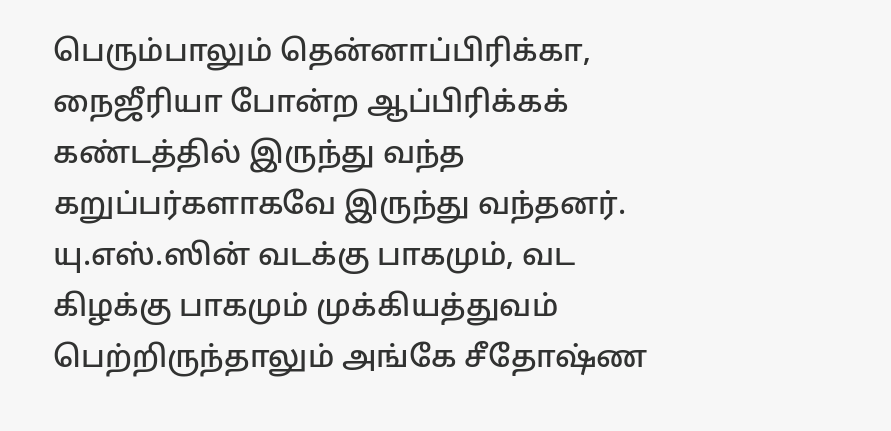பெரும்பாலும் தென்னாப்பிரிக்கா, நைஜீரியா போன்ற ஆப்பிரிக்கக் கண்டத்தில் இருந்து வந்த கறுப்பர்களாகவே இருந்து வந்தனர். யு.எஸ்.ஸின் வடக்கு பாகமும், வட கிழக்கு பாகமும் முக்கியத்துவம் பெற்றிருந்தாலும் அங்கே சீதோஷ்ண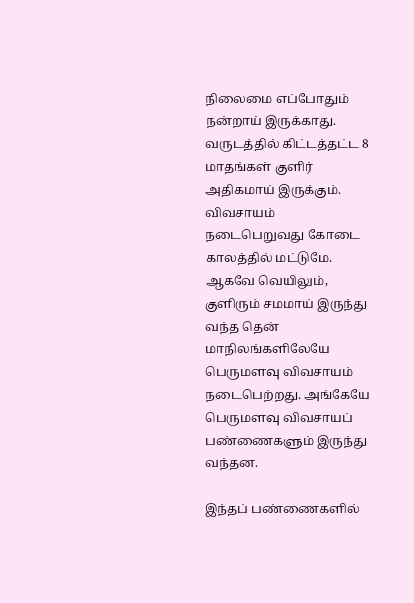நிலைமை எப்போதும் நன்றாய் இருக்காது. வருடத்தில் கிட்டத்தட்ட 8 மாதங்கள் குளிர் அதிகமாய் இருக்கும். விவசாயம் நடைபெறுவது கோடை காலத்தில் மட்டுமே. ஆகவே வெயிலும், குளிரும் சமமாய் இருந்து வந்த தென் மாநிலங்களிலேயே பெருமளவு விவசாயம் நடைபெற்றது. அங்கேயே பெருமளவு விவசாயப் பண்ணைகளும் இருந்து வந்தன.

இந்தப் பண்ணைகளில்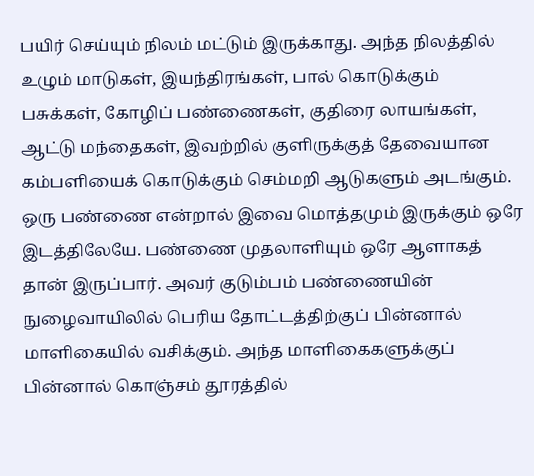பயிர் செய்யும் நிலம் மட்டும் இருக்காது. அந்த நிலத்தில் உழும் மாடுகள், இயந்திரங்கள், பால் கொடுக்கும் பசுக்கள், கோழிப் பண்ணைகள், குதிரை லாயங்கள், ஆட்டு மந்தைகள், இவற்றில் குளிருக்குத் தேவையான கம்பளியைக் கொடுக்கும் செம்மறி ஆடுகளும் அடங்கும். ஒரு பண்ணை என்றால் இவை மொத்தமும் இருக்கும் ஒரே இடத்திலேயே. பண்ணை முதலாளியும் ஒரே ஆளாகத் தான் இருப்பார். அவர் குடும்பம் பண்ணையின் நுழைவாயிலில் பெரிய தோட்டத்திற்குப் பின்னால் மாளிகையில் வசிக்கும். அந்த மாளிகைகளுக்குப் பின்னால் கொஞ்சம் தூரத்தில்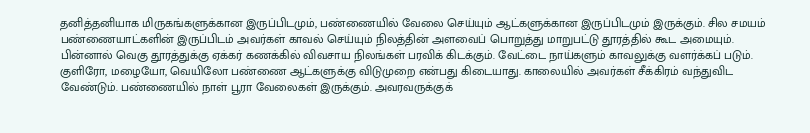தனித்தனியாக மிருகங்களுக்கான இருப்பிடமும், பண்ணையில் வேலை செய்யும் ஆட்களுக்கான இருப்பிடமும் இருக்கும். சில சமயம் பண்ணையாட்களின் இருப்பிடம் அவர்கள் காவல் செய்யும் நிலத்தின் அளவைப் பொறுத்து மாறுபட்டு தூரத்தில் கூட அமையும். பின்னால் வெகு தூரத்துக்கு ஏக்கர் கணக்கில் விவசாய நிலங்கள் பரவிக் கிடக்கும். வேட்டை நாய்களும் காவலுக்கு வளர்க்கப் படும். குளிரோ, மழையோ, வெயிலோ பண்ணை ஆட்களுக்கு விடுமுறை என்பது கிடையாது. காலையில் அவர்கள் சீக்கிரம் வந்துவிட வேண்டும். பண்ணையில் நாள் பூரா வேலைகள் இருக்கும். அவரவருக்குக்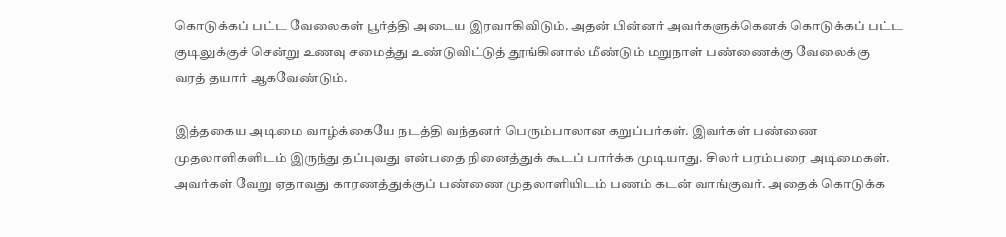கொடுக்கப் பட்ட வேலைகள் பூர்த்தி அடைய இரவாகிவிடும். அதன் பின்னர் அவர்களுக்கெனக் கொடுக்கப் பட்ட குடிலுக்குச் சென்று உணவு சமைத்து உண்டுவிட்டுத் தூங்கினால் மீண்டும் மறுநாள் பண்ணைக்கு வேலைக்கு வரத் தயார் ஆகவேண்டும்.

இத்தகைய அடிமை வாழ்க்கையே நடத்தி வந்தனர் பெரும்பாலான கறுப்பர்கள். இவர்கள் பண்ணை முதலாளிகளிடம் இருந்து தப்புவது என்பதை நினைத்துக் கூடப் பார்க்க முடியாது. சிலர் பரம்பரை அடிமைகள். அவர்கள் வேறு ஏதாவது காரணத்துக்குப் பண்ணை முதலாளியிடம் பணம் கடன் வாங்குவர். அதைக் கொடுக்க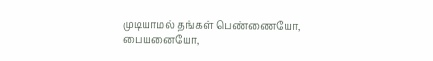முடியாமல் தங்கள் பெண்ணையோ, பையனையோ,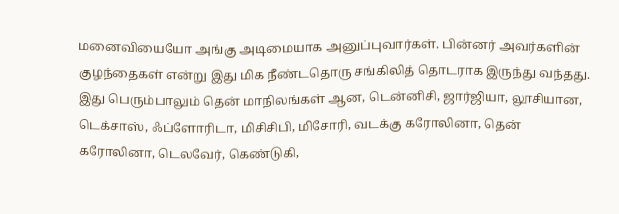மனைவியையோ அங்கு அடிமையாக அனுப்புவார்கள். பின்னர் அவர்களின் குழந்தைகள் என்று இது மிக நீண்டதொரு சங்கிலித் தொடராக இருந்து வந்தது. இது பெரும்பாலும் தென் மாநிலங்கள் ஆன, டென்னிசி, ஜார்ஜியா, லூசியான, டெக்சாஸ், ஃப்ளோரிடா, மிசிசிபி, மிசோரி, வடக்கு கரோலினா, தென் கரோலினா, டெலவேர், கெண்டுகி,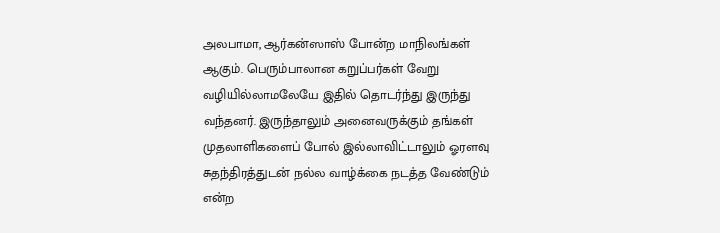அலபாமா, ஆர்கன்ஸாஸ் போன்ற மாநிலங்கள் ஆகும். பெரும்பாலான கறுப்பர்கள் வேறு வழியில்லாமலேயே இதில் தொடர்ந்து இருந்து வந்தனர். இருந்தாலும் அனைவருக்கும் தங்கள் முதலாளிகளைப் போல் இல்லாவிட்டாலும் ஓரளவு சுதந்திரத்துடன் நல்ல வாழ்க்கை நடத்த வேண்டும் என்ற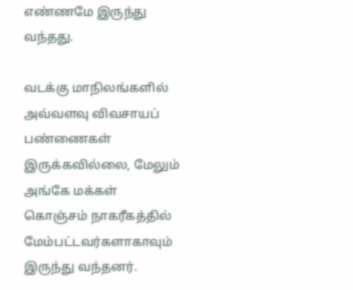எண்ணமே இருந்து வந்தது.

வடக்கு மாநிலங்களில் அவ்வளவு விவசாயப் பண்ணைகள் இருக்கவில்லை, மேலும் அங்கே மக்கள் கொஞ்சம் நாகரீகத்தில் மேம்பட்டவர்களாகாவும் இருந்து வந்தனர்.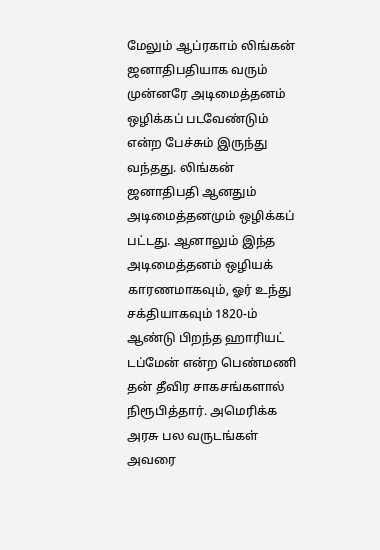மேலும் ஆப்ரகாம் லிங்கன் ஜனாதிபதியாக வரும் முன்னரே அடிமைத்தனம் ஒழிக்கப் படவேண்டும் என்ற பேச்சும் இருந்து வந்தது. லிங்கன் ஜனாதிபதி ஆனதும் அடிமைத்தனமும் ஒழிக்கப் பட்டது. ஆனாலும் இந்த அடிமைத்தனம் ஒழியக் காரணமாகவும், ஓர் உந்து சக்தியாகவும் 1820-ம் ஆண்டு பிறந்த ஹாரியட் டப்மேன் என்ற பெண்மணி தன் தீவிர சாகசங்களால் நிரூபித்தார். அமெரிக்க அரசு பல வருடங்கள் அவரை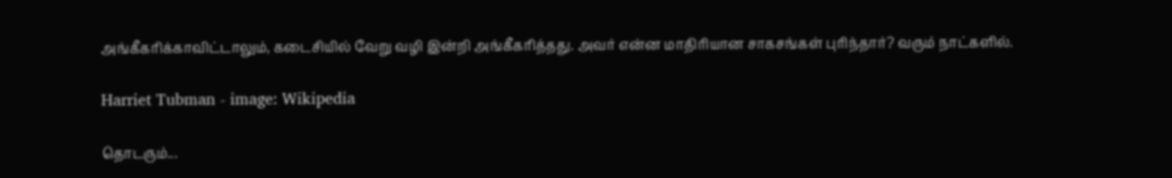அங்கீகரிக்காவிட்டாலும், கடைசியில் வேறு வழி இன்றி அங்கீகரித்தது. அவர் என்ன மாதிரியான சாகசங்கள் புரிந்தார்? வரும் நாட்களில்.

Harriet Tubman - image: Wikipedia

தொடரும்...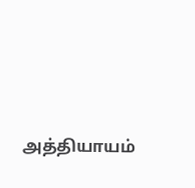அத்தியாயம்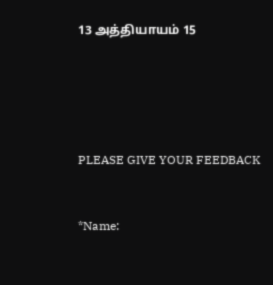13 அத்தியாயம் 15





PLEASE GIVE YOUR FEEDBACK


*Name: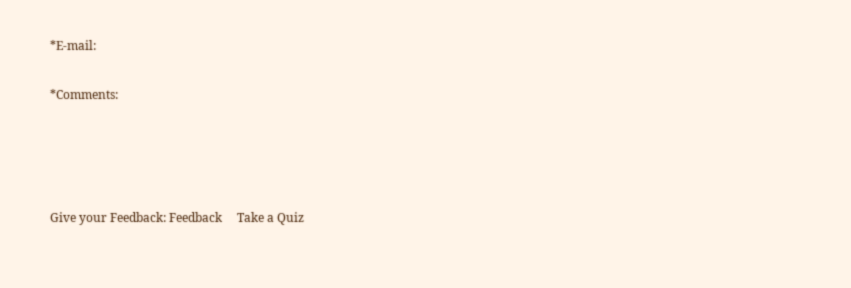*E-mail:

*Comments:




Give your Feedback: Feedback     Take a Quiz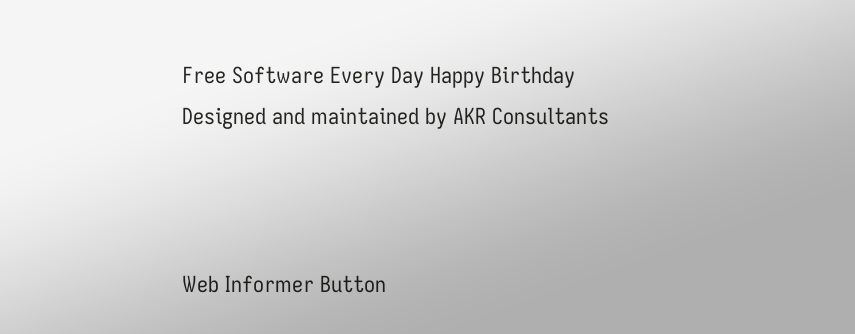Free Software Every Day Happy Birthday
Designed and maintained by AKR Consultants



Web Informer Button